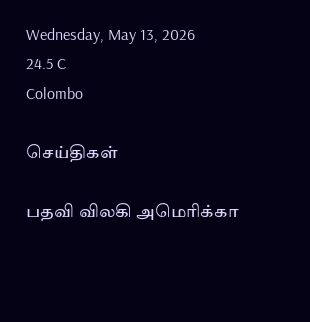Wednesday, May 13, 2026
24.5 C
Colombo

செய்திகள்

பதவி விலகி அமெரிக்கா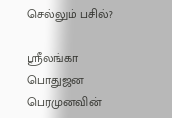செல்லும் பசில்?

ஸ்ரீலங்கா பொதுஜன பெரமுனவின்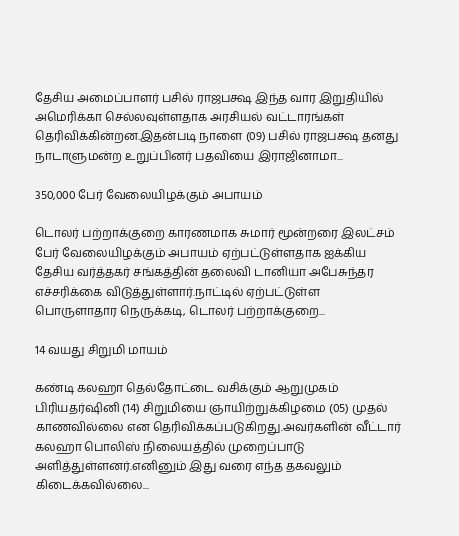தேசிய அமைப்பாளர் பசில் ராஜபக்ஷ இந்த வார இறுதியில் அமெரிக்கா செல்லவுள்ளதாக அரசியல் வட்டாரங்கள் தெரிவிக்கின்றன.இதன்படி நாளை (09) பசில் ராஜபக்ஷ தனது நாடாளுமன்ற உறுப்பினர் பதவியை இராஜினாமா...

350,000 பேர் வேலையிழக்கும் அபாயம்

டொலர் பற்றாக்குறை காரணமாக சுமார் மூன்றரை இலட்சம் பேர் வேலையிழக்கும் அபாயம் ஏற்பட்டுள்ளதாக ஐக்கிய தேசிய வர்த்தகர் சங்கத்தின் தலைவி டானியா அபேசுந்தர எச்சரிக்கை விடுத்துள்ளார்.நாட்டில் ஏற்பட்டுள்ள பொருளாதார நெருக்கடி, டொலர் பற்றாக்குறை...

14 வயது சிறுமி மாயம்

கண்டி கலஹா தெல்தோட்டை வசிக்கும் ஆறுமுகம் பிரியதர்ஷினி (14) சிறுமியை ஞாயிற்றுக்கிழமை (05) முதல் காணவில்லை என தெரிவிக்கப்படுகிறது.அவர்களின் வீட்டார் கலஹா பொலிஸ் நிலையத்தில் முறைப்பாடு அளித்துள்ளனர்.எனினும் இது வரை எந்த தகவலும் கிடைக்கவில்லை...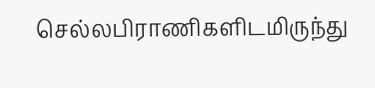செல்லபிராணிகளிடமிருந்து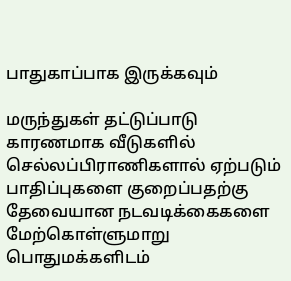பாதுகாப்பாக இருக்கவும்

மருந்துகள் தட்டுப்பாடு காரணமாக வீடுகளில் செல்லப்பிராணிகளால் ஏற்படும் பாதிப்புகளை குறைப்பதற்கு தேவையான நடவடிக்கைகளை மேற்கொள்ளுமாறு பொதுமக்களிடம்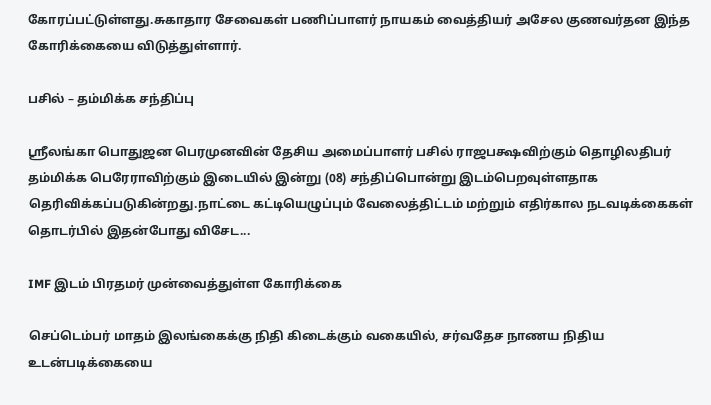கோரப்பட்டுள்ளது.சுகாதார சேவைகள் பணிப்பாளர் நாயகம் வைத்தியர் அசேல குணவர்தன இந்த கோரிக்கையை விடுத்துள்ளார்.

பசில் – தம்மிக்க சந்திப்பு

ஸ்ரீலங்கா பொதுஜன பெரமுனவின் தேசிய அமைப்பாளர் பசில் ராஜபக்ஷவிற்கும் தொழிலதிபர் தம்மிக்க பெரேராவிற்கும் இடையில் இன்று (08) சந்திப்பொன்று இடம்பெறவுள்ளதாக தெரிவிக்கப்படுகின்றது.நாட்டை கட்டியெழுப்பும் வேலைத்திட்டம் மற்றும் எதிர்கால நடவடிக்கைகள் தொடர்பில் இதன்போது விசேட...

IMF இடம் பிரதமர் முன்வைத்துள்ள கோரிக்கை

செப்டெம்பர் மாதம் இலங்கைக்கு நிதி கிடைக்கும் வகையில், சர்வதேச நாணய நிதிய உடன்படிக்கையை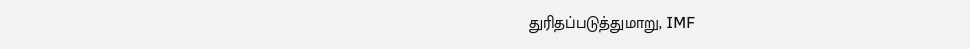துரிதப்படுத்துமாறு, IMF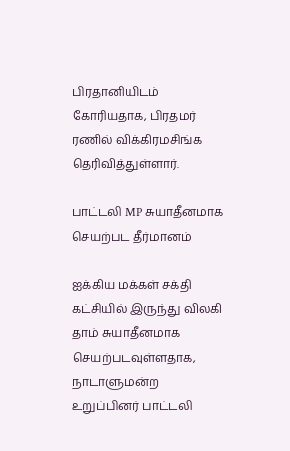பிரதானியிடம் கோரியதாக, பிரதமர் ரணில் விக்கிரமசிங்க தெரிவித்துள்ளார்.

பாட்டலி MP சுயாதீனமாக செயற்பட தீர்மானம்

ஐக்கிய மக்கள் சக்தி கட்சியில் இருந்து விலகி தாம் சுயாதீனமாக செயற்படவுள்ளதாக, நாடாளுமன்ற உறுப்பினர் பாட்டலி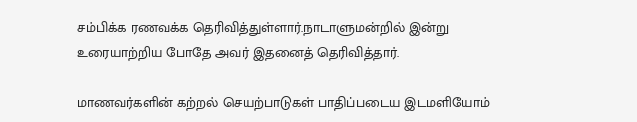சம்பிக்க ரணவக்க தெரிவித்துள்ளார்.நாடாளுமன்றில் இன்று உரையாற்றிய போதே அவர் இதனைத் தெரிவித்தார்.

மாணவர்களின் கற்றல் செயற்பாடுகள் பாதிப்படைய இடமளியோம்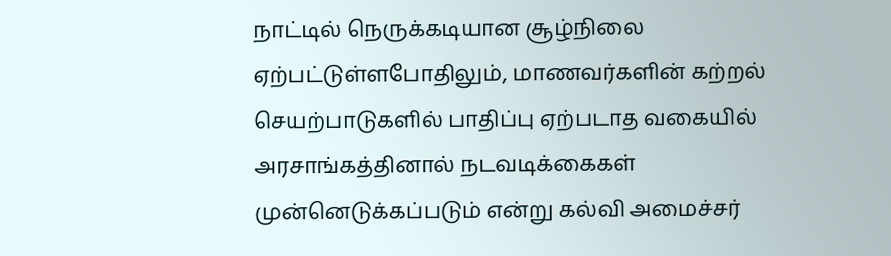நாட்டில் நெருக்கடியான சூழ்நிலை ஏற்பட்டுள்ளபோதிலும், மாணவர்களின் கற்றல் செயற்பாடுகளில் பாதிப்பு ஏற்படாத வகையில் அரசாங்கத்தினால் நடவடிக்கைகள் முன்னெடுக்கப்படும் என்று கல்வி அமைச்சர்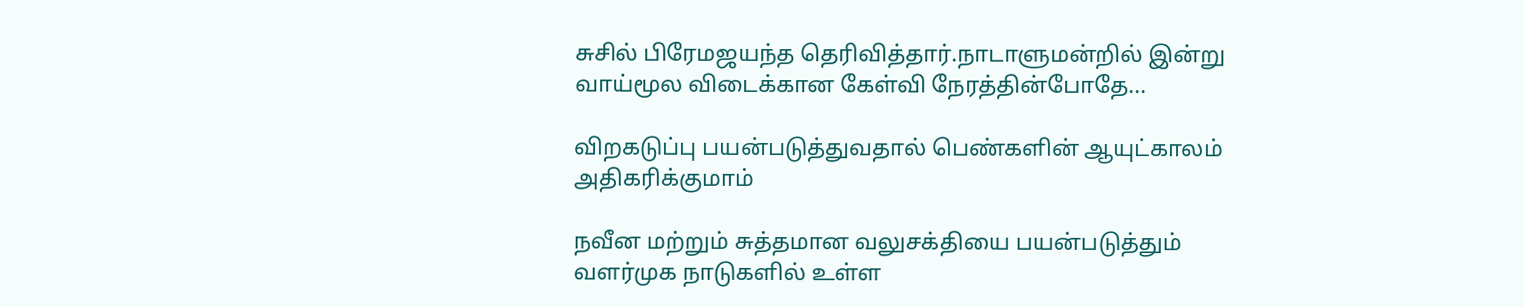சுசில் பிரேமஜயந்த தெரிவித்தார்.நாடாளுமன்றில் இன்று வாய்மூல விடைக்கான கேள்வி நேரத்தின்போதே...

விறகடுப்பு பயன்படுத்துவதால் பெண்களின் ஆயுட்காலம் அதிகரிக்குமாம்

நவீன மற்றும் சுத்தமான வலுசக்தியை பயன்படுத்தும் வளர்முக நாடுகளில் உள்ள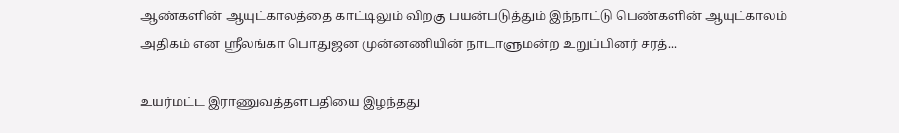ஆண்களின் ஆயுட்காலத்தை காட்டிலும் விறகு பயன்படுத்தும் இந்நாட்டு பெண்களின் ஆயுட்காலம் அதிகம் என ஸ்ரீலங்கா பொதுஜன முன்னணியின் நாடாளுமன்ற உறுப்பினர் சரத்...

உயர்மட்ட இராணுவத்தளபதியை இழந்தது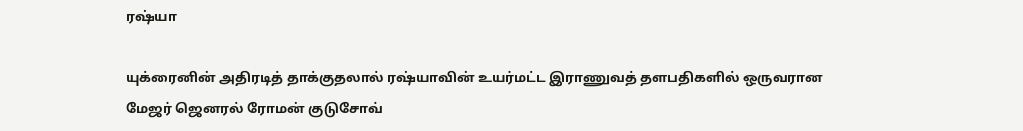ரஷ்யா

யுக்ரைனின் அதிரடித் தாக்குதலால் ரஷ்யாவின் உயர்மட்ட இராணுவத் தளபதிகளில் ஒருவரான மேஜர் ஜெனரல் ரோமன் குடுசோவ்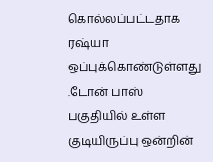கொல்லப்பட்டதாக ரஷ்யா ஒப்புக்கொண்டுள்ளது .டோன் பாஸ் பகுதியில் உள்ள குடியிருப்பு ஒன்றின்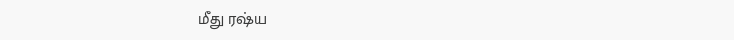மீது ரஷ்ய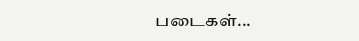படைகள்...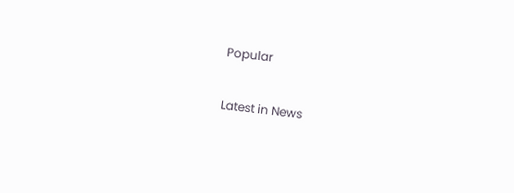Popular

Latest in News